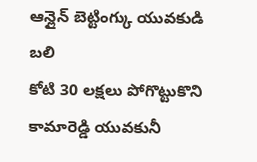ఆన్లైన్ బెట్టింగ్కు యువకుడి బలి
కోటి 30 లక్షలు పోగొట్టుకొని
కామారెడ్డి యువకునీ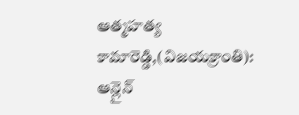ఆత్మహత్య
కామారెడ్డి,(విజయక్రాంతి): ఆన్లైన్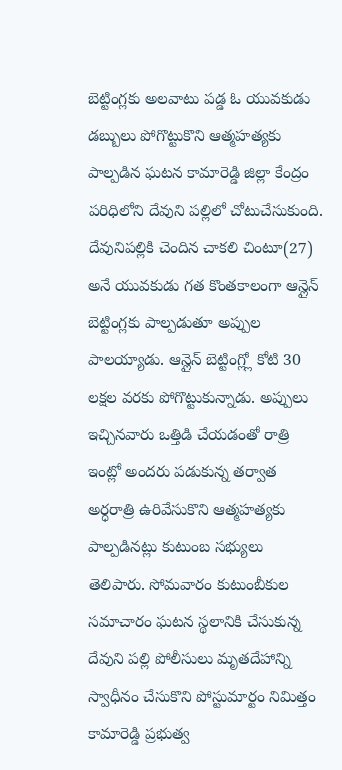బెట్టింగ్లకు అలవాటు పడ్డ ఓ యువకుడు డబ్బులు పోగొట్టుకొని ఆత్మహత్యకు పాల్పడిన ఘటన కామారెడ్డి జిల్లా కేంద్రం పరిధిలోని దేవుని పల్లిలో చోటుచేసుకుంది. దేవునిపల్లికి చెందిన చాకలి చింటూ(27) అనే యువకుడు గత కొంతకాలంగా ఆన్లైన్ బెట్టింగ్లకు పాల్పడుతూ అప్పుల పాలయ్యాడు. ఆన్లైన్ బెట్టింగ్ల్లో కోటి 30 లక్షల వరకు పోగొట్టుకున్నాడు. అప్పులు ఇచ్చినవారు ఒత్తిడి చేయడంతో రాత్రి ఇంట్లో అందరు పడుకున్న తర్వాత అర్ధరాత్రి ఉరివేసుకొని ఆత్మహత్యకు పాల్పడినట్లు కుటుంబ సభ్యులు తెలిపారు. సోమవారం కుటుంబీకుల సమాచారం ఘటన స్థలానికి చేసుకున్న దేవుని పల్లి పోలీసులు మృతదేహాన్ని స్వాధీనం చేసుకొని పోస్టుమార్టం నిమిత్తం కామారెడ్డి ప్రభుత్వ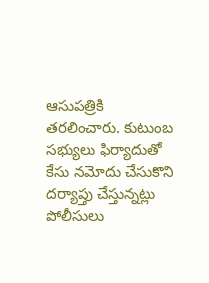ఆసుపత్రికి తరలించారు. కుటుంబ సభ్యులు ఫిర్యాదుతో కేసు నమోదు చేసుకొని దర్యాప్తు చేస్తున్నట్లు పోలీసులు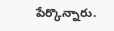పేర్కొన్నారు.